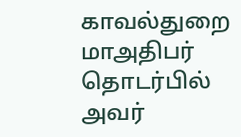காவல்துறை மாஅதிபர் தொடர்பில் அவர்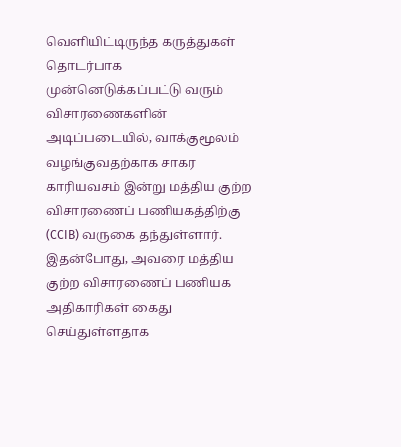வெளியிட்டிருந்த கருத்துகள் தொடர்பாக முன்னெடுக்கப்பட்டு வரும் விசாரணைகளின் அடிப்படையில், வாக்குமூலம் வழங்குவதற்காக சாகர காரியவசம் இன்று மத்திய குற்ற விசாரணைப் பணியகத்திற்கு (CCIB) வருகை தந்துள்ளார்.
இதன்போது, அவரை மத்திய குற்ற விசாரணைப் பணியக அதிகாரிகள் கைது செய்துள்ளதாக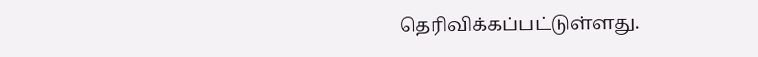தெரிவிக்கப்பட்டுள்ளது.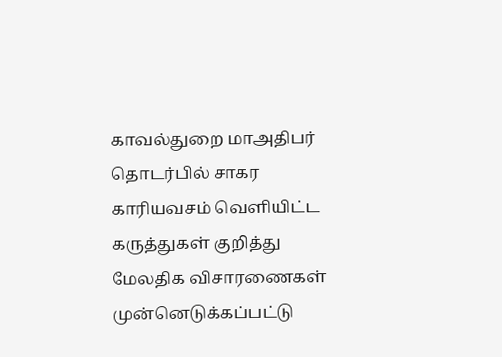காவல்துறை மாஅதிபர் தொடர்பில் சாகர காரியவசம் வெளியிட்ட கருத்துகள் குறித்து மேலதிக விசாரணைகள் முன்னெடுக்கப்பட்டு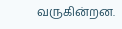வருகின்றன.